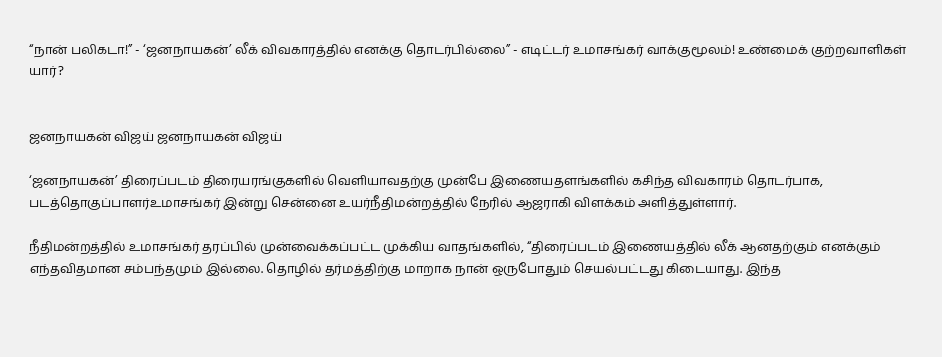“நான் பலிகடா!” - ‘ஜனநாயகன்’ லீக் விவகாரத்தில் எனக்கு தொடர்பில்லை” - எடிட்டர் உமாசங்கர் வாக்குமூலம்! உண்மைக் குற்றவாளிகள் யார்?


ஜனநாயகன் விஜய் ஜனநாயகன் விஜய்

‘ஜனநாயகன்’ திரைப்படம் திரையரங்குகளில் வெளியாவதற்கு முன்பே இணையதளங்களில் கசிந்த விவகாரம் தொடர்பாக, படத்தொகுப்பாளர்உமாசங்கர் இன்று சென்னை உயர்நீதிமன்றத்தில் நேரில் ஆஜராகி விளக்கம் அளித்துள்ளார்.

நீதிமன்றத்தில் உமாசங்கர் தரப்பில் முன்வைக்கப்பட்ட முக்கிய வாதங்களில், “திரைப்படம் இணையத்தில் லீக் ஆனதற்கும் எனக்கும் எந்தவிதமான சம்பந்தமும் இல்லை. தொழில் தர்மத்திற்கு மாறாக நான் ஒருபோதும் செயல்பட்டது கிடையாது. இந்த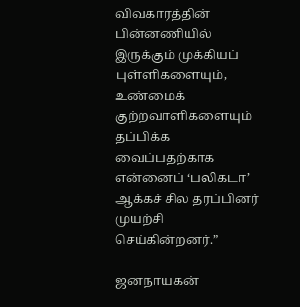விவகாரத்தின் பின்னணியில் இருக்கும் முக்கியப் புள்ளிகளையும், உண்மைக் குற்றவாளிகளையும் தப்பிக்க வைப்பதற்காக என்னைப் ‘பலிகடா’ ஆக்கச் சில தரப்பினர் முயற்சி செய்கின்றனர்.”

ஜனநாயகன்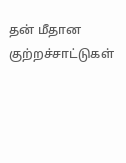தன் மீதான குற்றச்சாட்டுகள்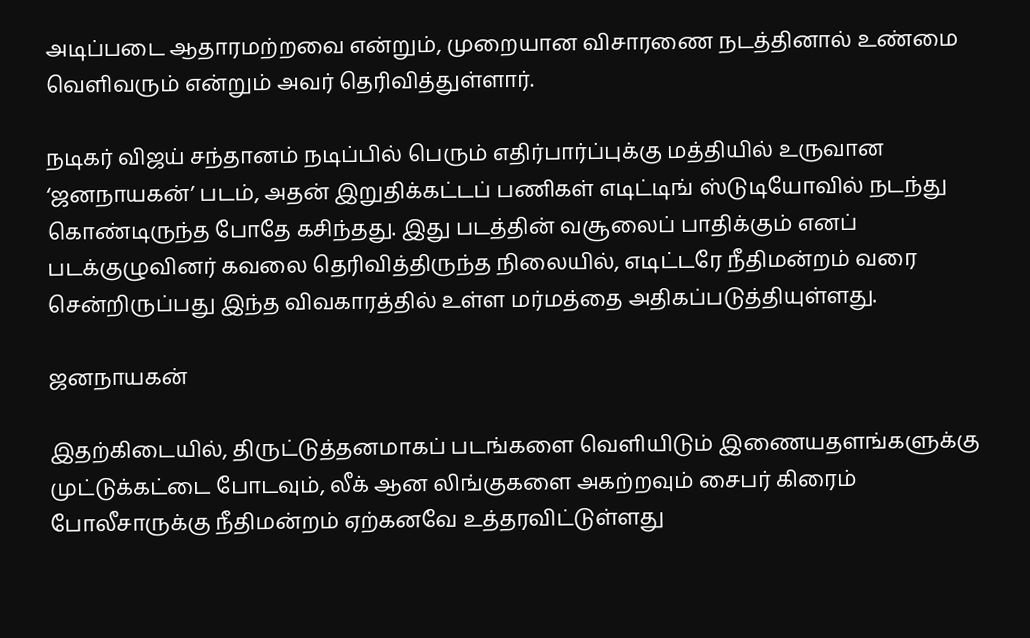அடிப்படை ஆதாரமற்றவை என்றும், முறையான விசாரணை நடத்தினால் உண்மை வெளிவரும் என்றும் அவர் தெரிவித்துள்ளார்.

நடிகர் விஜய் சந்தானம் நடிப்பில் பெரும் எதிர்பார்ப்புக்கு மத்தியில் உருவான ‘ஜனநாயகன்’ படம், அதன் இறுதிக்கட்டப் பணிகள் எடிட்டிங் ஸ்டுடியோவில் நடந்து கொண்டிருந்த போதே கசிந்தது. இது படத்தின் வசூலைப் பாதிக்கும் எனப் படக்குழுவினர் கவலை தெரிவித்திருந்த நிலையில், எடிட்டரே நீதிமன்றம் வரை சென்றிருப்பது இந்த விவகாரத்தில் உள்ள மர்மத்தை அதிகப்படுத்தியுள்ளது.

ஜனநாயகன்

இதற்கிடையில், திருட்டுத்தனமாகப் படங்களை வெளியிடும் இணையதளங்களுக்கு முட்டுக்கட்டை போடவும், லீக் ஆன லிங்குகளை அகற்றவும் சைபர் கிரைம் போலீசாருக்கு நீதிமன்றம் ஏற்கனவே உத்தரவிட்டுள்ளது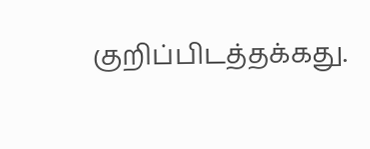குறிப்பிடத்தக்கது.